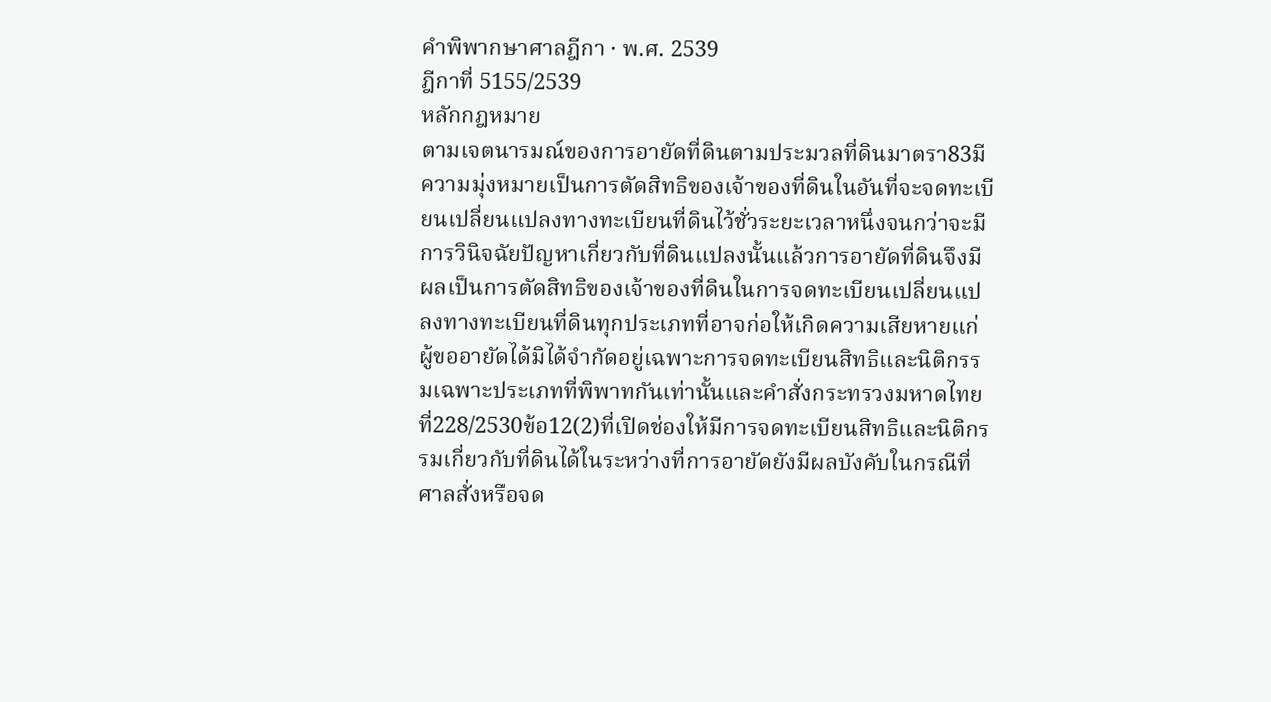คำพิพากษาศาลฎีกา · พ.ศ. 2539
ฎีกาที่ 5155/2539
หลักกฎหมาย
ตามเจตนารมณ์ของการอายัดที่ดินตามประมวลที่ดินมาตรา83มีความมุ่งหมายเป็นการตัดสิทธิของเจ้าของที่ดินในอันที่จะจดทะเบียนเปลี่ยนแปลงทางทะเบียนที่ดินไว้ชั่วระยะเวลาหนึ่งจนกว่าจะมีการวินิจฉัยปัญหาเกี่ยวกับที่ดินแปลงนั้นแล้วการอายัดที่ดินจึงมีผลเป็นการตัดสิทธิของเจ้าของที่ดินในการจดทะเบียนเปลี่ยนแปลงทางทะเบียนที่ดินทุกประเภทที่อาจก่อให้เกิดความเสียหายแก่ผู้ขออายัดได้มิได้จำกัดอยู่เฉพาะการจดทะเบียนสิทธิและนิติกรรมเฉพาะประเภทที่พิพาทกันเท่านั้นและคำสั่งกระทรวงมหาดไทย ที่228/2530ข้อ12(2)ที่เปิดช่องให้มีการจดทะเบียนสิทธิและนิติกรรมเกี่ยวกับที่ดินได้ในระหว่างที่การอายัดยังมีผลบังคับในกรณีที่ศาลสั่งหรือจด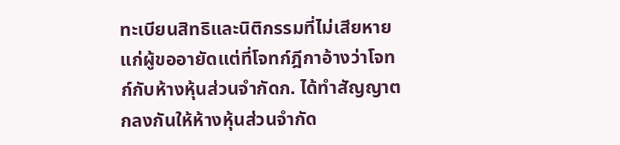ทะเบียนสิทธิและนิติกรรมที่ไม่เสียหายแก่ผู้ขออายัดแต่ที่โจทก์ฎีกาอ้างว่าโจทก์กับห้างหุ้นส่วนจำกัดก. ได้ทำสัญญาตกลงกันให้ห้างหุ้นส่วนจำกัด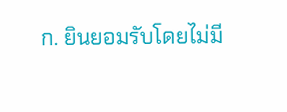ก. ยินยอมรับโดยไม่มี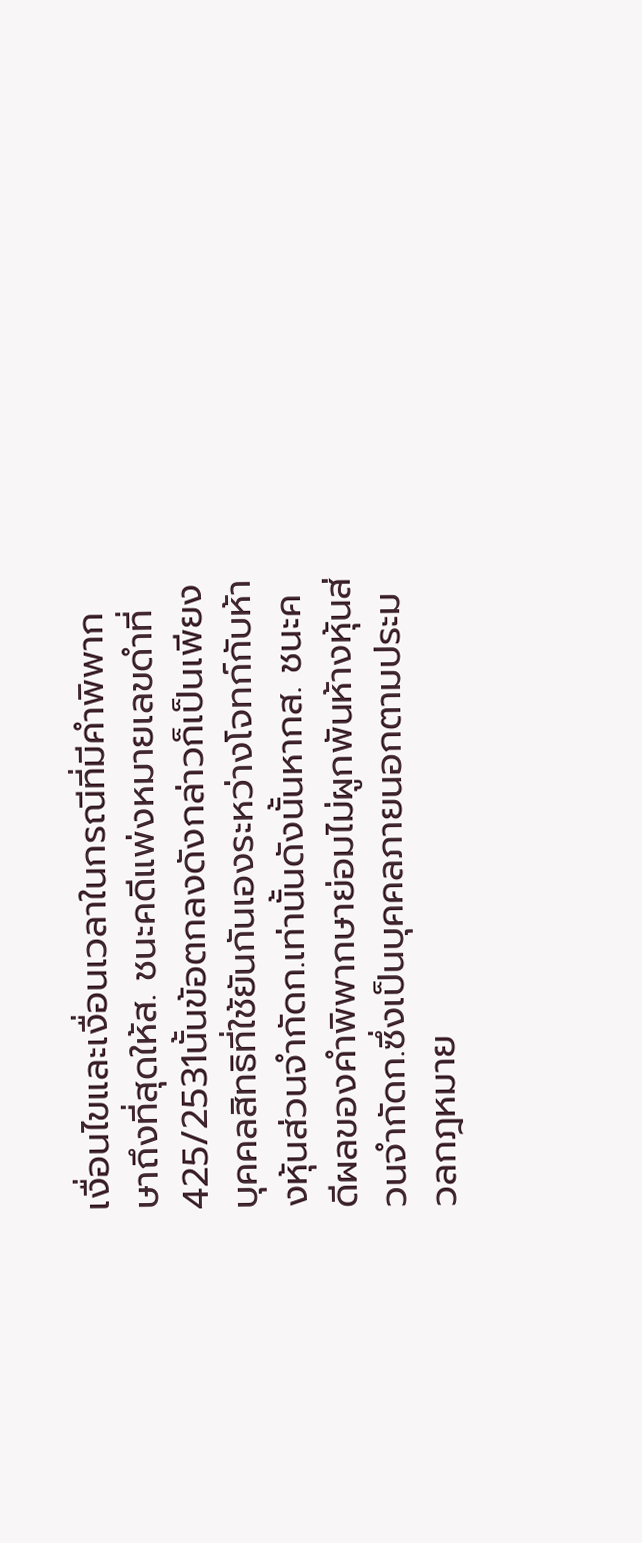เงื่อนไขและเงื่อนเวลาในกรณีที่มีคำพิพากษาถึงที่สุดให้ส. ชนะคดีแพ่งหมายเลขดำที่425/2531นั้นข้อตกลงดังกล่าวก็เป็นเพียงบุคคลสิทธิที่ใช้ยันกันเองระหว่างโจทก์กับห้างหุ้นส่วนจำกัดก.เท่านั้นดังนั้นหากส. ชนะคดีผลของคำพิพากษาย่อมไม่ผูกพันห้างหุ้นส่วนจำกัดก.ซึ่งเป็นบุคคลภายนอกตามประมวลกฎหมาย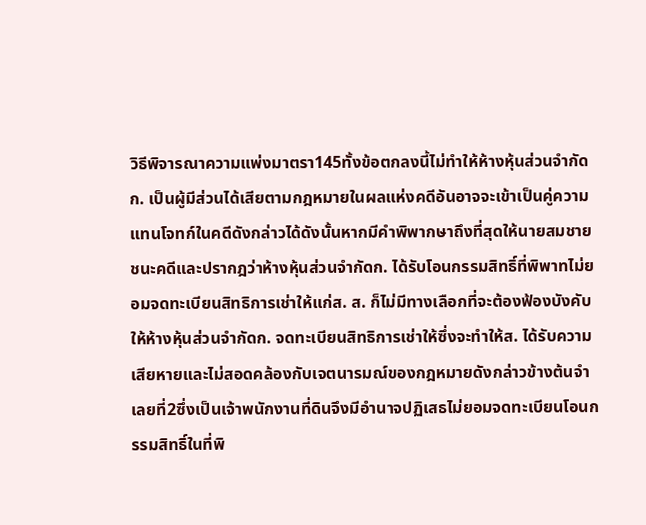วิธีพิจารณาความแพ่งมาตรา145ทั้งข้อตกลงนี้ไม่ทำให้ห้างหุ้นส่วนจำกัดก. เป็นผู้มีส่วนได้เสียตามกฎหมายในผลแห่งคดีอันอาจจะเข้าเป็นคู่ความแทนโจทก์ในคดีดังกล่าวได้ดังนั้นหากมีคำพิพากษาถึงที่สุดให้นายสมชายชนะคดีและปรากฎว่าห้างหุ้นส่วนจำกัดก. ได้รับโอนกรรมสิทธิ์ที่พิพาทไม่ยอมจดทะเบียนสิทธิการเช่าให้แก่ส. ส. ก็ไม่มีทางเลือกที่จะต้องฟ้องบังคับให้ห้างหุ้นส่วนจำกัดก. จดทะเบียนสิทธิการเช่าให้ซึ่งจะทำให้ส. ได้รับความเสียหายและไม่สอดคล้องกับเจตนารมณ์ของกฎหมายดังกล่าวข้างต้นจำเลยที่2ซึ่งเป็นเจ้าพนักงานที่ดินจึงมีอำนาจปฏิเสธไม่ยอมจดทะเบียนโอนกรรมสิทธิ์ในที่พิ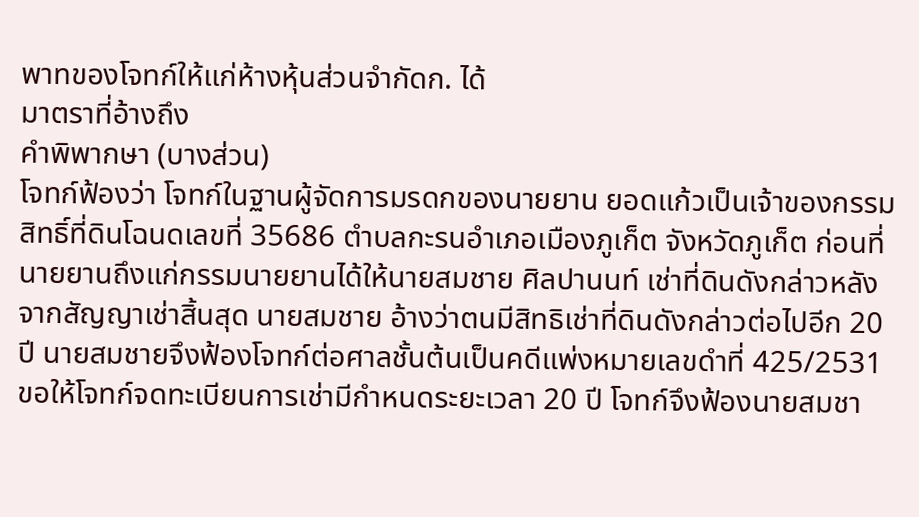พาทของโจทก์ให้แก่ห้างหุ้นส่วนจำกัดก. ได้
มาตราที่อ้างถึง
คำพิพากษา (บางส่วน)
โจทก์ฟ้องว่า โจทก์ในฐานผู้จัดการมรดกของนายยาน ยอดแก้วเป็นเจ้าของกรรมสิทธิ์ที่ดินโฉนดเลขที่ 35686 ตำบลกะรนอำเภอเมืองภูเก็ต จังหวัดภูเก็ต ก่อนที่นายยานถึงแก่กรรมนายยานได้ให้นายสมชาย ศิลปานนท์ เช่าที่ดินดังกล่าวหลังจากสัญญาเช่าสิ้นสุด นายสมชาย อ้างว่าตนมีสิทธิเช่าที่ดินดังกล่าวต่อไปอีก 20 ปี นายสมชายจึงฟ้องโจทก์ต่อศาลชั้นต้นเป็นคดีแพ่งหมายเลขดำที่ 425/2531 ขอให้โจทก์จดทะเบียนการเช่ามีกำหนดระยะเวลา 20 ปี โจทก์จึงฟ้องนายสมชา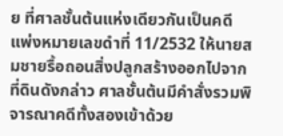ย ที่ศาลชั้นต้นแห่งเดียวกันเป็นคดีแพ่งหมายเลขดำที่ 11/2532 ให้นายสมชายรื้อถอนสิ่งปลูกสร้างออกไปจากที่ดินดังกล่าว ศาลชั้นต้นมีคำสั่งรวมพิจารณาคดีทั้งสองเข้าด้วย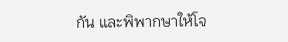กัน และพิพากษาให้โจ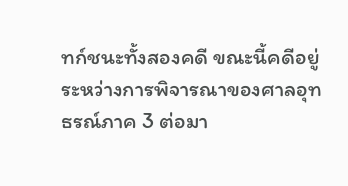ทก์ชนะทั้งสองคดี ขณะนี้คดีอยู่ระหว่างการพิจารณาของศาลอุทธรณ์ภาค 3 ต่อมา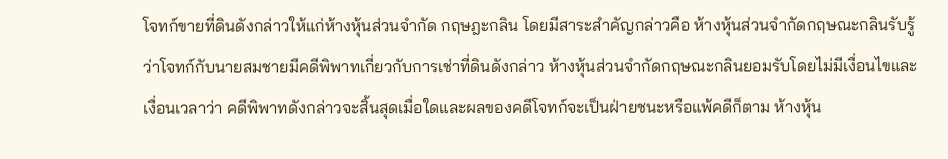โจทก์ขายที่ดินดังกล่าวให้แก่ห้างหุ้นส่วนจำกัด กฤษฎะกลิน โดยมีสาระสำคัญกล่าวคือ ห้างหุ้นส่วนจำกัดกฤษณะกลินรับรู้ว่าโจทก์กับนายสมชายมีคดีพิพาทเกี่ยวกับการเช่าที่ดินดังกล่าว ห้างหุ้นส่วนจำกัดกฤษณะกลินยอมรับโดยไม่มีเงื่อนไขและเงื่อนเวลาว่า คดีพิพาทดังกล่าวจะสิ้นสุดเมื่อใดและผลของคดีโจทก์จะเป็นฝ่ายชนะหรือแพ้คดีก็ตาม ห้างหุ้น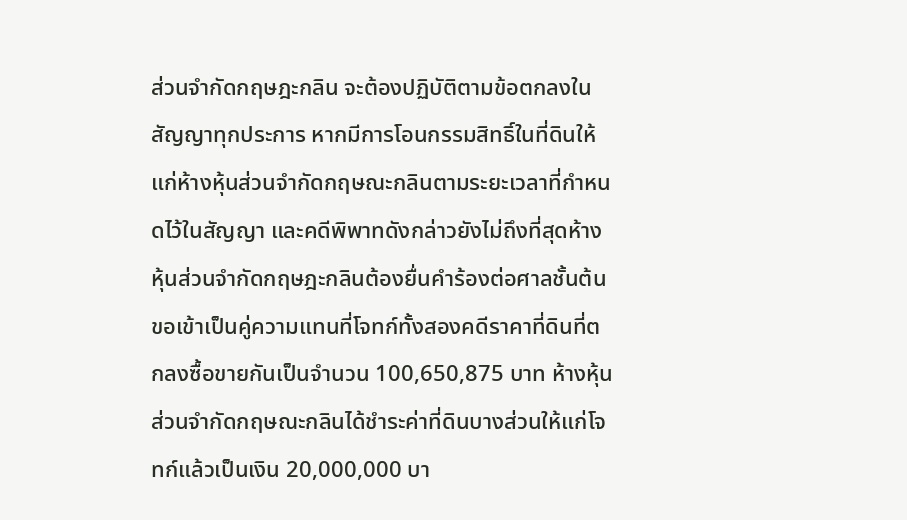ส่วนจำกัดกฤษฎะกลิน จะต้องปฏิบัติตามข้อตกลงในสัญญาทุกประการ หากมีการโอนกรรมสิทธิ์ในที่ดินให้แก่ห้างหุ้นส่วนจำกัดกฤษณะกลินตามระยะเวลาที่กำหนดไว้ในสัญญา และคดีพิพาทดังกล่าวยังไม่ถึงที่สุดห้างหุ้นส่วนจำกัดกฤษฎะกลินต้องยื่นคำร้องต่อศาลชั้นต้นขอเข้าเป็นคู่ความแทนที่โจทก์ทั้งสองคดีราคาที่ดินที่ตกลงซื้อขายกันเป็นจำนวน 100,650,875 บาท ห้างหุ้นส่วนจำกัดกฤษณะกลินได้ชำระค่าที่ดินบางส่วนให้แก่โจทก์แล้วเป็นเงิน 20,000,000 บา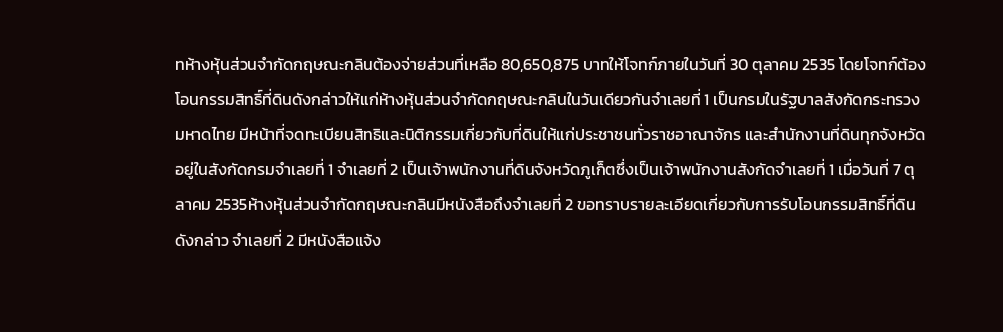ทห้างหุ้นส่วนจำกัดกฤษณะกลินต้องจ่ายส่วนที่เหลือ 80,650,875 บาทให้โจทก์ภายในวันที่ 30 ตุลาคม 2535 โดยโจทก์ต้องโอนกรรมสิทธิ์ที่ดินดังกล่าวให้แก่ห้างหุ้นส่วนจำกัดกฤษณะกลินในวันเดียวกันจำเลยที่ 1 เป็นกรมในรัฐบาลสังกัดกระทรวงมหาดไทย มีหน้าที่จดทะเบียนสิทธิและนิติกรรมเกี่ยวกับที่ดินให้แก่ประชาชนทั่วราชอาณาจักร และสำนักงานที่ดินทุกจังหวัดอยู่ในสังกัดกรมจำเลยที่ 1 จำเลยที่ 2 เป็นเจ้าพนักงานที่ดินจังหวัดภูเก็ตซึ่งเป็นเจ้าพนักงานสังกัดจำเลยที่ 1 เมื่อวันที่ 7 ตุลาคม 2535ห้างหุ้นส่วนจำกัดกฤษณะกลินมีหนังสือถึงจำเลยที่ 2 ขอทราบรายละเอียดเกี่ยวกับการรับโอนกรรมสิทธิ์ที่ดินดังกล่าว จำเลยที่ 2 มีหนังสือแจ้ง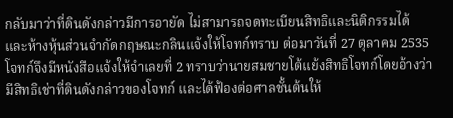กลับมาว่าที่ดินดังกล่าวมีการอายัด ไม่สามารถจดทะเบียนสิทธิและนิติกรรมได้ และห้างหุ้นส่วนจำกัดกฤษณะกลินแจ้งให้โจทก์ทราบ ต่อมาวันที่ 27 ตุลาคม 2535 โจทก์จึงมีหนังสือแจ้งให้จำเลยที่ 2 ทราบว่านายสมชายโต้แย้งสิทธิโจทก์โดยอ้างว่ามีสิทธิเช่าที่ดินดังกล่าวของโจทก์ และได้ฟ้องต่อศาลชั้นต้นให้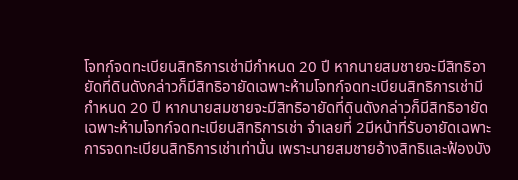โจทก์จดทะเบียนสิทธิการเช่ามีกำหนด 20 ปี หากนายสมชายจะมีสิทธิอายัดที่ดินดังกล่าวก็มีสิทธิอายัดเฉพาะห้ามโจทก์จดทะเบียนสิทธิการเช่ามีกำหนด 20 ปี หากนายสมชายจะมีสิทธิอายัดที่ดินดังกล่าวก็มีสิทธิอายัดเฉพาะห้ามโจทก์จดทะเบียนสิทธิการเช่า จำเลยที่ 2มีหน้าที่รับอายัดเฉพาะการจดทะเบียนสิทธิการเช่าเท่านั้น เพราะนายสมชายอ้างสิทธิและฟ้องบัง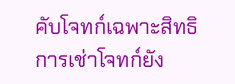คับโจทก์เฉพาะสิทธิการเช่าโจทก์ยัง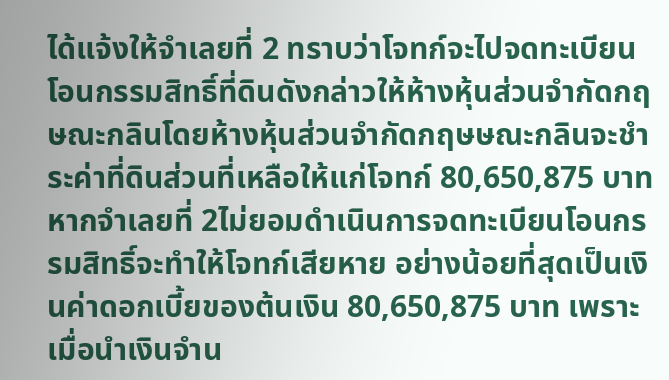ได้แจ้งให้จำเลยที่ 2 ทราบว่าโจทก์จะไปจดทะเบียนโอนกรรมสิทธิ์ที่ดินดังกล่าวให้ห้างหุ้นส่วนจำกัดกฤษณะกลินโดยห้างหุ้นส่วนจำกัดกฤษษณะกลินจะชำระค่าที่ดินส่วนที่เหลือให้แก่โจทก์ 80,650,875 บาท หากจำเลยที่ 2ไม่ยอมดำเนินการจดทะเบียนโอนกรรมสิทธิ์จะทำให้โจทก์เสียหาย อย่างน้อยที่สุดเป็นเงินค่าดอกเบี้ยของต้นเงิน 80,650,875 บาท เพราะเมื่อนำเงินจำน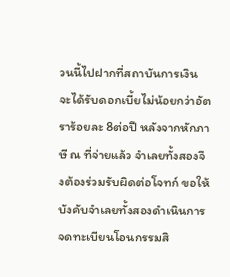วนนี้ไปฝากที่สถาบันการเงิน จะได้รับดอกเบี้ยไม่น้อยกว่าอัตราร้อยละ 8ต่อปี หลังจากหักภาษี ณ ที่จ่ายแล้ว จำเลยทั้งสองจึงต้องร่วมรับผิดต่อโจทก์ ขอให้บังคับจำเลยทั้งสองดำเนินการจดทะเบียนโอนกรรมสิ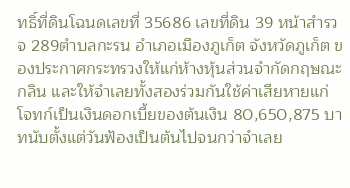ทธิ์ที่ดินโฉนดเลขที่ 35686 เลขที่ดิน 39 หน้าสำรวจ 289ตำบลกะรน อำเภอเมืองภูเก็ต จังหวัดภูเก็ต ของประกาศกระทรวงให้แก่ห้างหุ้นส่วนจำกัดกฤษณะกลิน และให้จำเลยทั้งสองร่วมกันใช้ค่าเสียหายแก่โจทก์เป็นเงินดอกเบี้ยของต้นเงิน 80,650,875 บาทนับตั้งแต่วันฟ้องเป็นต้นไปจนกว่าจำเลย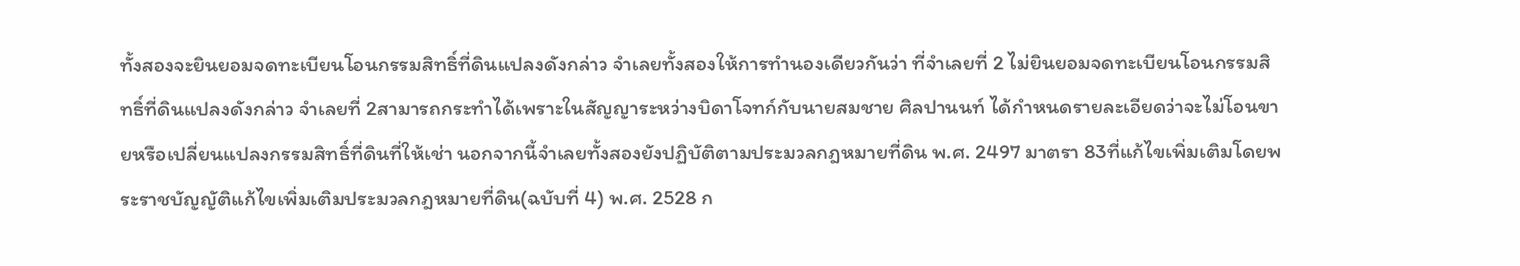ทั้งสองจะยินยอมจดทะเบียนโอนกรรมสิทธิ์ที่ดินแปลงดังกล่าว จำเลยทั้งสองให้การทำนองเดียวกันว่า ที่จำเลยที่ 2 ไม่ยินยอมจดทะเบียนโอนกรรมสิทธิ์ที่ดินแปลงดังกล่าว จำเลยที่ 2สามารถกระทำได้เพราะในสัญญาระหว่างบิดาโจทก์กับนายสมชาย ศิลปานนท์ ได้กำหนดรายละเอียดว่าจะไม่โอนขายหรือเปลี่ยนแปลงกรรมสิทธิ์ที่ดินที่ให้เช่า นอกจากนี้จำเลยทั้งสองยังปฏิบัติตามประมวลกฎหมายที่ดิน พ.ศ. 2497 มาตรา 83ที่แก้ไขเพิ่มเติมโดยพระราชบัญญัติแก้ไขเพิ่มเติมประมวลกฎหมายที่ดิน(ฉบับที่ 4) พ.ศ. 2528 ก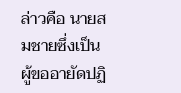ล่าวคือ นายสมชายซึ่งเป็นผู้ขออายัดปฏิ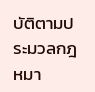บัติตามประมวลกฎหมา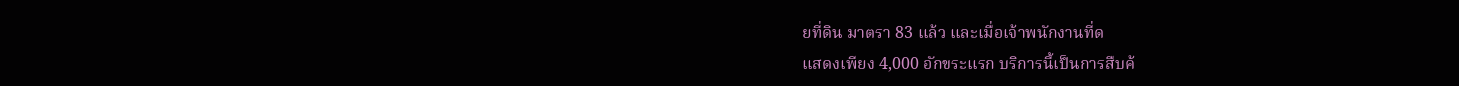ยที่ดิน มาตรา 83 แล้ว และเมื่อเจ้าพนักงานที่ด
แสดงเพียง 4,000 อักขระแรก บริการนี้เป็นการสืบค้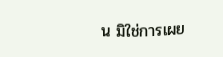น มิใช่การเผย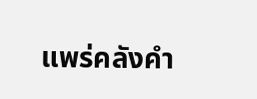แพร่คลังคำ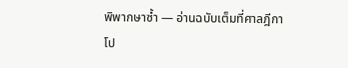พิพากษาซ้ำ — อ่านฉบับเต็มที่ศาลฎีกา
โป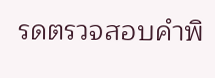รดตรวจสอบคำพิ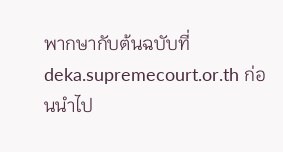พากษากับต้นฉบับที่ deka.supremecourt.or.th ก่อนนำไป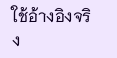ใช้อ้างอิงจริง